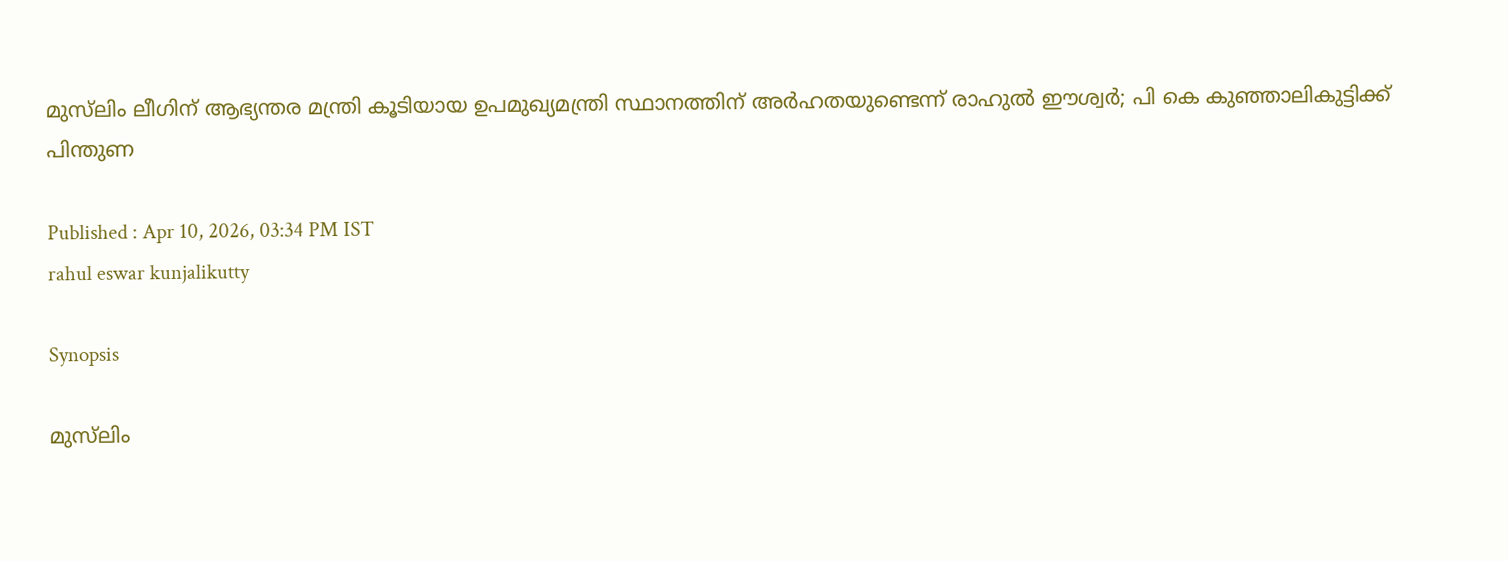മുസ്‍ലിം ലീഗിന് ആഭ്യന്തര മന്ത്രി കൂടിയായ ഉപമുഖ്യമന്ത്രി സ്ഥാനത്തിന് അർഹതയുണ്ടെന്ന് രാഹുൽ ഈശ്വർ; പി കെ കുഞ്ഞാലികുട്ടിക്ക് പിന്തുണ

Published : Apr 10, 2026, 03:34 PM IST
rahul eswar kunjalikutty

Synopsis

മുസ്‌ലിം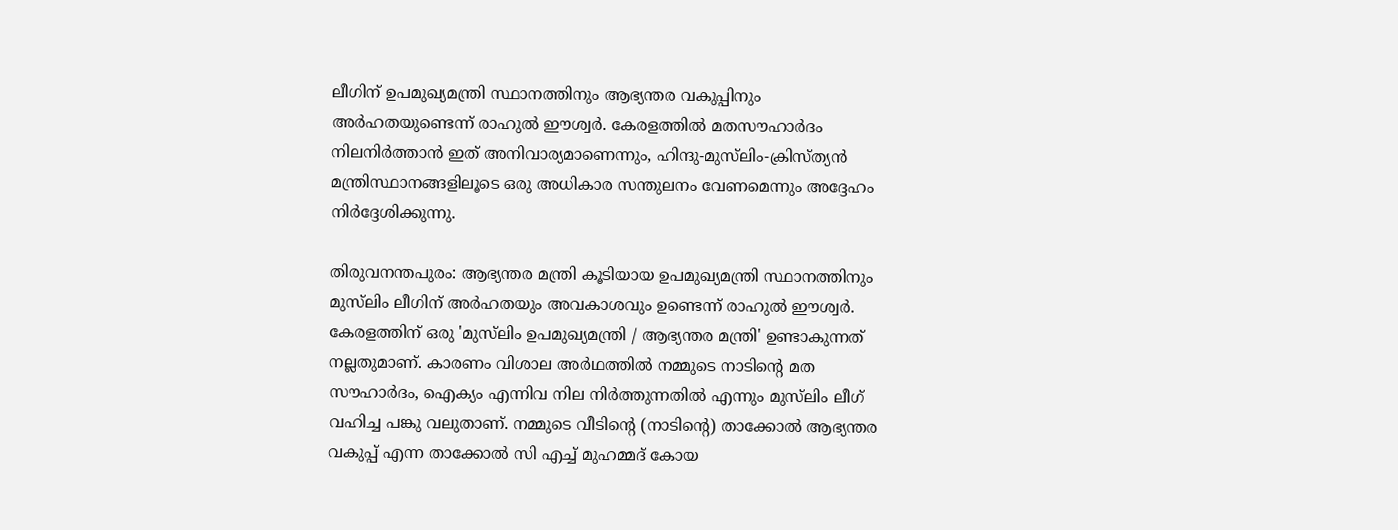ലീഗിന് ഉപമുഖ്യമന്ത്രി സ്ഥാനത്തിനും ആഭ്യന്തര വകുപ്പിനും അർഹതയുണ്ടെന്ന് രാഹുൽ ഈശ്വർ. കേരളത്തിൽ മതസൗഹാർദം നിലനിർത്താൻ ഇത് അനിവാര്യമാണെന്നും, ഹിന്ദു-മുസ്‌ലിം-ക്രിസ്ത്യൻ മന്ത്രിസ്ഥാനങ്ങളിലൂടെ ഒരു അധികാര സന്തുലനം വേണമെന്നും അദ്ദേഹം നിർദ്ദേശിക്കുന്നു.

തിരുവനന്തപുരം: ആഭ്യന്തര മന്ത്രി കൂടിയായ ഉപമുഖ്യമന്ത്രി സ്ഥാനത്തിനും മുസ്‌ലിം ലീഗിന് അർഹതയും അവകാശവും ഉണ്ടെന്ന് രാഹുൽ ഈശ്വർ. കേരളത്തിന് ഒരു 'മുസ്‌ലിം ഉപമുഖ്യമന്ത്രി / ആഭ്യന്തര മന്ത്രി' ഉണ്ടാകുന്നത് നല്ലതുമാണ്. കാരണം വിശാല അർഥത്തിൽ നമ്മുടെ നാടിന്‍റെ മത സൗഹാർദം, ഐക്യം എന്നിവ നില നിർത്തുന്നതിൽ എന്നും മുസ്‌ലിം ലീഗ് വഹിച്ച പങ്കു വലുതാണ്. നമ്മുടെ വീടിന്‍റെ (നാടിന്‍റെ) താക്കോൽ ആഭ്യന്തര വകുപ്പ് എന്ന താക്കോൽ സി എച്ച് മുഹമ്മദ് കോയ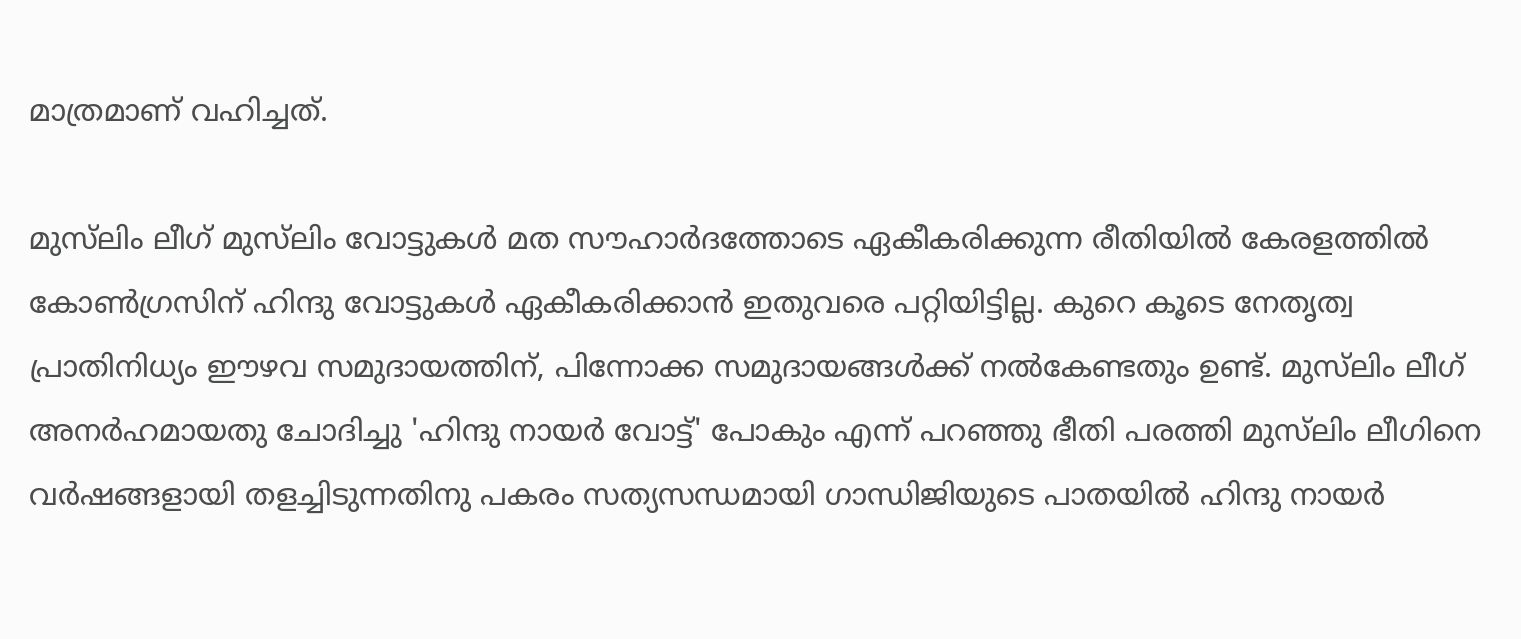മാത്രമാണ് വഹിച്ചത്.

മുസ്‌ലിം ലീഗ് മുസ്‌ലിം വോട്ടുകൾ മത സൗഹാർദത്തോടെ ഏകീകരിക്കുന്ന രീതിയിൽ കേരളത്തിൽ കോൺഗ്രസിന് ഹിന്ദു വോട്ടുകൾ ഏകീകരിക്കാൻ ഇതുവരെ പറ്റിയിട്ടില്ല. കുറെ കൂടെ നേതൃത്വ പ്രാതിനിധ്യം ഈഴവ സമുദായത്തിന്, പിന്നോക്ക സമുദായങ്ങൾക്ക് നൽകേണ്ടതും ഉണ്ട്. മുസ്‌ലിം ലീഗ് അനർഹമായതു ചോദിച്ചു 'ഹിന്ദു നായർ വോട്ട്' പോകും എന്ന് പറഞ്ഞു ഭീതി പരത്തി മുസ്‌ലിം ലീഗിനെ വർഷങ്ങളായി തളച്ചിടുന്നതിനു പകരം സത്യസന്ധമായി ഗാന്ധിജിയുടെ പാതയിൽ ഹിന്ദു നായർ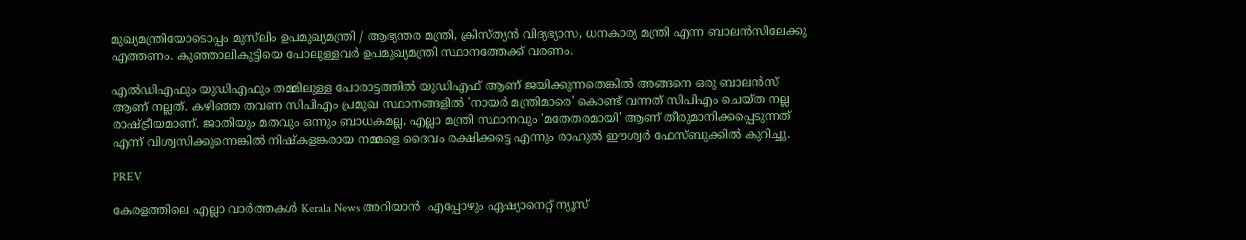മുഖ്യമന്ത്രിയോടൊപ്പം മുസ്‌ലിം ഉപമുഖ്യമന്ത്രി / ആഭ്യന്തര മന്ത്രി, ക്രിസ്ത്യൻ വിദ്യഭ്യാസ, ധനകാര്യ മന്ത്രി എന്ന ബാലൻസിലേക്കു എത്തണം. കുഞ്ഞാലികുട്ടിയെ പോലുള്ളവർ ഉപമുഖ്യമന്ത്രി സ്ഥാനത്തേക്ക് വരണം.

എൽഡിഎഫും യുഡിഎഫും തമ്മിലുള്ള പോരാട്ടത്തിൽ യുഡിഎഫ് ആണ് ജയിക്കുന്നതെങ്കിൽ അങ്ങനെ ഒരു ബാലൻസ് ആണ് നല്ലത്. കഴിഞ്ഞ തവണ സിപിഎം പ്രമുഖ സ്ഥാനങ്ങളിൽ 'നായർ മന്ത്രിമാരെ' കൊണ്ട് വന്നത് സിപിഎം ചെയ്ത നല്ല രാഷ്ട്രീയമാണ്. ജാതിയും മതവും ഒന്നും ബാധകമല്ല, എല്ലാ മന്ത്രി സ്ഥാനവും 'മതേതരമായി' ആണ് തീരുമാനിക്കപ്പെടുന്നത് എന്ന് വിശ്വസിക്കുന്നെങ്കിൽ നിഷ്കളങ്കരായ നമ്മളെ ദൈവം രക്ഷിക്കട്ടെ എന്നും രാഹുൽ ഈശ്വര്‍ ഫേസ്ബുക്കിൽ കുറിച്ചു.

PREV

കേരളത്തിലെ എല്ലാ വാർത്തകൾ Kerala News അറിയാൻ  എപ്പോഴും ഏഷ്യാനെറ്റ് ന്യൂസ്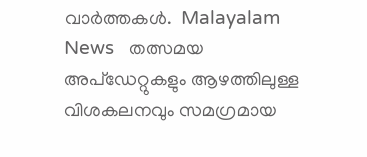വാർത്തകൾ.  Malayalam News   തത്സമയ അപ്‌ഡേറ്റുകളും ആഴത്തിലുള്ള വിശകലനവും സമഗ്രമായ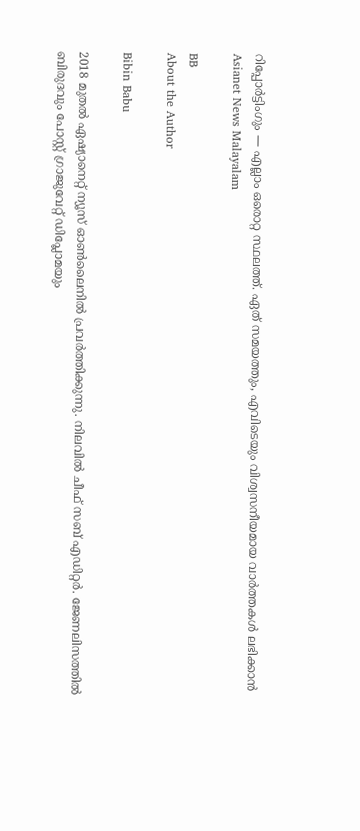റിപ്പോർട്ടിംഗും — എല്ലാം ഒരൊറ്റ സ്ഥലത്ത്. ഏത് സമയത്തും, എവിടെയും വിശ്വസനീയമായ വാർത്തകൾ ലഭിക്കാൻ Asianet News Malayalam

BB
About the Author

Bibin Babu

2018 മുതല്‍ ഏഷ്യാനെറ്റ് ന്യൂസ് ഓണ്‍ലൈനില്‍ പ്രവര്‍ത്തിക്കുന്നു. നിലവില്‍ ചീഫ് സബ് എഡിറ്റർ. ജേണലിസത്തില്‍ ബിരുദവും പോസ്റ്റ് ഗ്രാജുവേറ്റ് ഡിപ്ലോമയും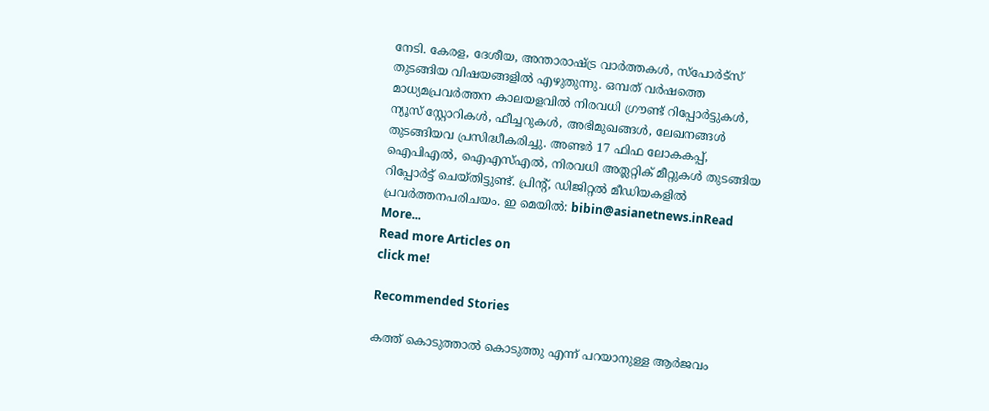നേടി. കേരള, ദേശീയ, അന്താരാഷ്ട്ര വാര്‍ത്തകള്‍, സ്പോര്‍ട്സ് തുടങ്ങിയ വിഷയങ്ങളില്‍ എഴുതുന്നു. ഒമ്പത് വര്‍ഷത്തെ മാധ്യമപ്രവര്‍ത്തന കാലയളവില്‍ നിരവധി ഗ്രൗണ്ട് റിപ്പോര്‍ട്ടുകള്‍, ന്യൂസ് സ്റ്റോറികള്‍, ഫീച്ചറുകള്‍, അഭിമുഖങ്ങള്‍, ലേഖനങ്ങള്‍ തുടങ്ങിയവ പ്രസിദ്ധീകരിച്ചു. അണ്ടര്‍ 17 ഫിഫ ലോകകപ്പ്, ഐപിഎൽ, ഐഎസ്എൽ, നിരവധി അത്ലറ്റിക് മീറ്റുകൾ തുടങ്ങിയ റിപ്പോര്‍ട്ട് ചെയ്തിട്ടുണ്ട്. പ്രിന്‍റ്, ഡിജിറ്റല്‍ മീഡിയകളില്‍ പ്രവര്‍ത്തനപരിചയം. ഇ മെയില്‍: bibin@asianetnews.inRead More...
Read more Articles on
click me!

Recommended Stories

കത്ത് കൊടുത്താൽ കൊടുത്തു എന്ന് പറയാനുള്ള ആർജവം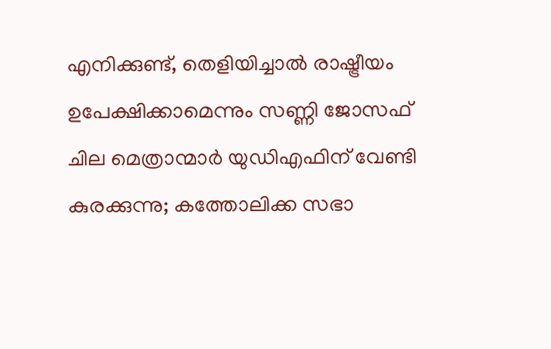എനിക്കുണ്ട്, തെളിയിച്ചാൽ രാഷ്ട്രീയം ഉപേക്ഷിക്കാമെന്നും സണ്ണി ജോസഫ്
ചില മെത്രാന്മാർ യുഡിഎഫിന് വേണ്ടി കുരക്കുന്നു; കത്തോലിക്ക സഭാ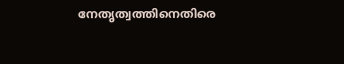നേതൃത്വത്തിനെതിരെ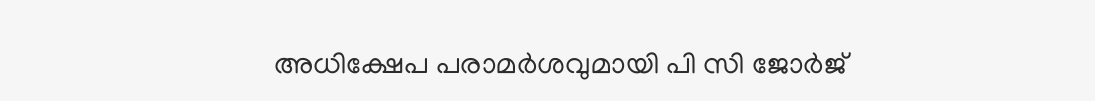അധിക്ഷേപ പരാമർശവുമായി പി സി ജോർജ്